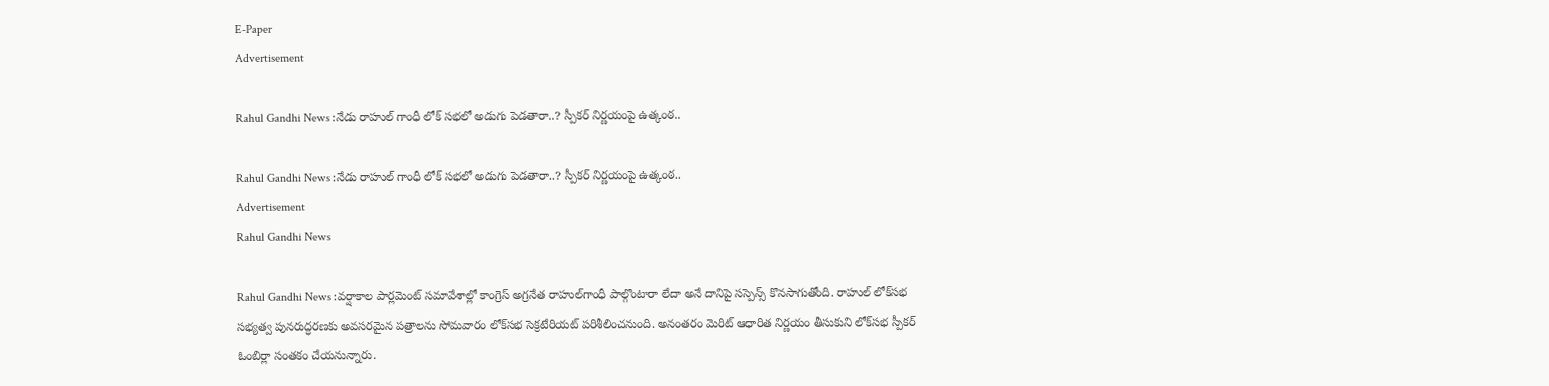E-Paper
Advertisement

Rahul Gandhi News :నేడు రాహుల్ గాంధీ లోక్ సభలో అడుగు పెడతారా..? స్పీకర్ నిర్ణయంపై ఉత్కంఠ..

Rahul Gandhi News :నేడు రాహుల్ గాంధీ లోక్ సభలో అడుగు పెడతారా..? స్పీకర్ నిర్ణయంపై ఉత్కంఠ..
Advertisement
Rahul Gandhi News

Rahul Gandhi News :వర్షాకాల పార్లమెంట్ సమావేశాల్లో కాంగ్రెస్ అగ్రనేత రాహుల్‌గాంధీ పాల్గొంటారా లేదా అనే దానిపై సస్పెన్స్ కొనసాగుతోంది. రాహుల్‌ లోక్‌సభ సభ్యత్వ పునరుద్ధరణకు అవసరమైన పత్రాలను సోమవారం లోక్‌సభ సెక్రటేరియట్ పరిశీలించనుంది. అనంతరం మెరిట్ ఆధారిత నిర్ణయం తీసుకుని లోక్‌సభ స్పీకర్ ఓంబిర్లా సంతకం చేయనున్నారు.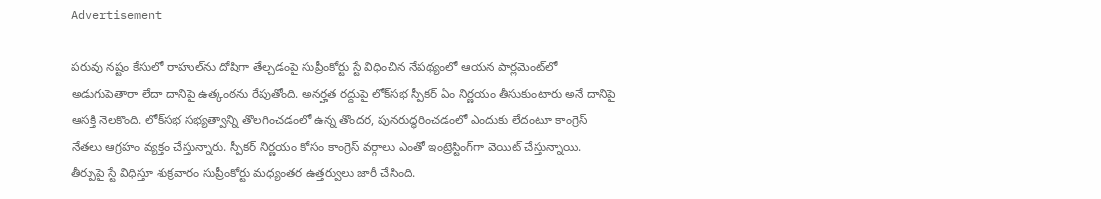Advertisement

పరువు నష్టం కేసులో రాహుల్‌ను దోషిగా తేల్చడంపై సుప్రీంకోర్టు స్టే విధించిన నేపథ్యంలో ఆయన పార్లమెంట్‌లో అడుగుపెతారా లేదా దానిపై ఉత్కంఠను రేపుతోంది. అనర్హత రద్దుపై లోక్‌సభ స్పీకర్ ఏం నిర్ణయం తీసుకుంటారు అనే దానిపై ఆసక్తి నెలకొంది. లోక్‌సభ సభ్యత్వాన్ని తొలగించడంలో ఉన్న తొందర, పునరుద్ధరించడంలో ఎందుకు లేదంటూ కాంగ్రెస్ నేతలు ఆగ్రహం వ్యక్తం చేస్తున్నారు. స్పీకర్ నిర్ణయం కోసం కాంగ్రెస్ వర్గాలు ఎంతో ఇంట్రెస్టింగ్‌గా వెయిట్ చేస్తున్నాయి. తీర్పుపై స్టే విధిస్తూ శుక్రవారం సుప్రీంకోర్టు మధ్యంతర ఉత్తర్వులు జారీ చేసింది.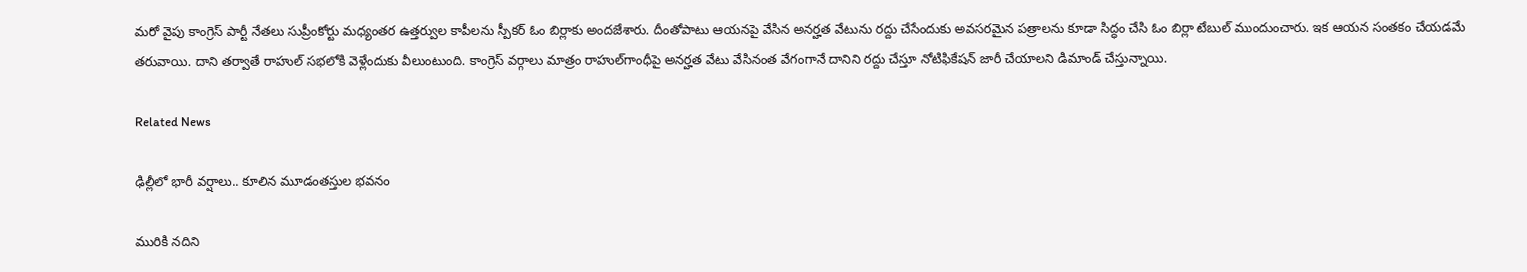మరో వైపు కాంగ్రెస్ పార్టీ నేతలు సుప్రీంకోర్టు మధ్యంతర ఉత్తర్వుల కాపీలను స్పీకర్ ఓం బిర్లాకు అందజేశారు. దీంతోపాటు ఆయనపై వేసిన అనర్హత వేటును రద్దు చేసేందుకు అవసరమైన పత్రాలను కూడా సిద్ధం చేసి ఓం బిర్లా టేబుల్ ముందుంచారు. ఇక ఆయన సంతకం చేయడమే తరువాయి. దాని తర్వాతే రాహుల్ సభలోకి వెళ్లేందుకు వీలుంటుంది. కాంగ్రెస్ వర్గాలు మాత్రం రాహుల్‌గాంధీపై అనర్హత వేటు వేసినంత వేగంగానే దానిని రద్దు చేస్తూ నోటిఫికేషన్ జారీ చేయాలని డిమాండ్ చేస్తున్నాయి.

Related News

ఢిల్లీలో భారీ వర్షాలు.. కూలిన మూడంతస్తుల భవనం

మురికి నదిని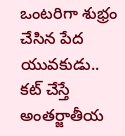ఒంటరిగా శుభ్రం చేసిన పేద యువకుడు.. కట్ చేస్తే అంతర్జాతీయ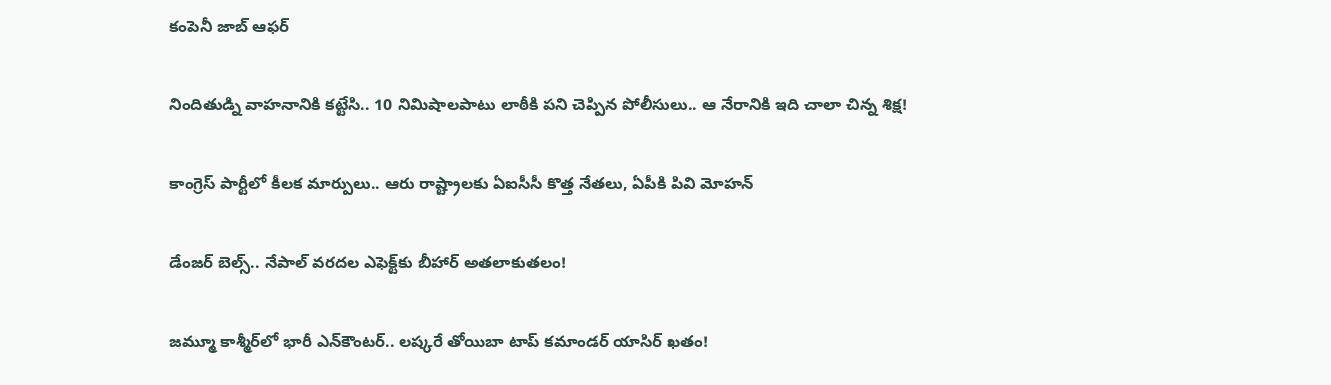కంపెనీ జాబ్ ఆఫర్

నిందితుడ్ని వాహనానికి కట్టేసి.. 10 నిమిషాలపాటు లాఠీకి పని చెప్పిన పోలీసులు.. ఆ నేరానికి ఇది చాలా చిన్న శిక్ష!

కాంగ్రెస్ పార్టీలో కీలక మార్పులు.. ఆరు రాష్ట్రాలకు ఏఐసీసీ కొత్త నేతలు, ఏపీకి పివి మోహన్‌

డేంజర్ బెల్స్.. నేపాల్ వరదల ఎఫెక్ట్‌కు బీహార్ అతలాకుతలం!

జమ్మూ కాశ్మీర్‌లో భారీ ఎన్‌కౌంటర్.. లష్కరే తోయిబా టాప్ కమాండర్ యాసిర్ ఖతం!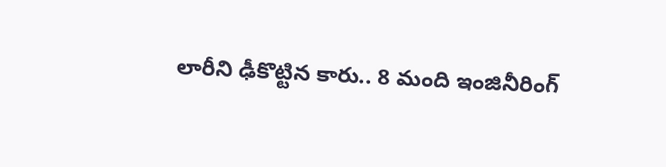లారీని ఢీకొట్టిన కారు.. 8 మంది ఇంజినీరింగ్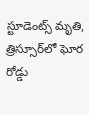స్టూడెంట్స్ మృతి, త్రిస్సూర్‌లో ఘోర రోడ్డు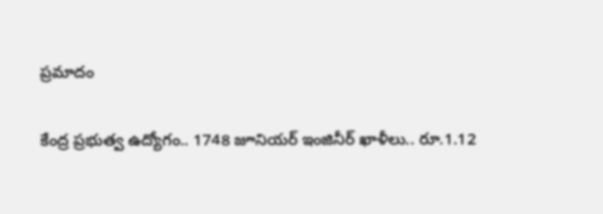ప్రమాదం

కేంద్ర ప్రభుత్వ ఉద్యోగం.. 1748 జూనియర్ ఇంజినీర్ ఖాళీలు.. రూ.1.12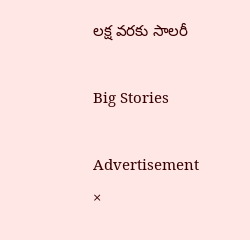లక్ష వరకు సాలరీ

Big Stories

Advertisement
×